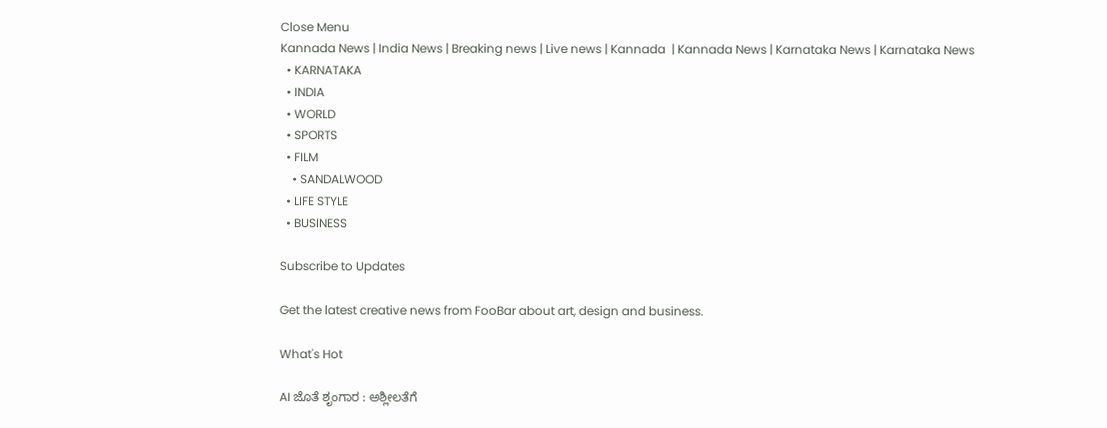Close Menu
Kannada News | India News | Breaking news | Live news | Kannada  | Kannada News | Karnataka News | Karnataka News
  • KARNATAKA
  • INDIA
  • WORLD
  • SPORTS
  • FILM
    • SANDALWOOD
  • LIFE STYLE
  • BUSINESS

Subscribe to Updates

Get the latest creative news from FooBar about art, design and business.

What's Hot

AI ಜೊತೆ ಶೃಂಗಾರ : ಅಶ್ಲೀಲತೆಗೆ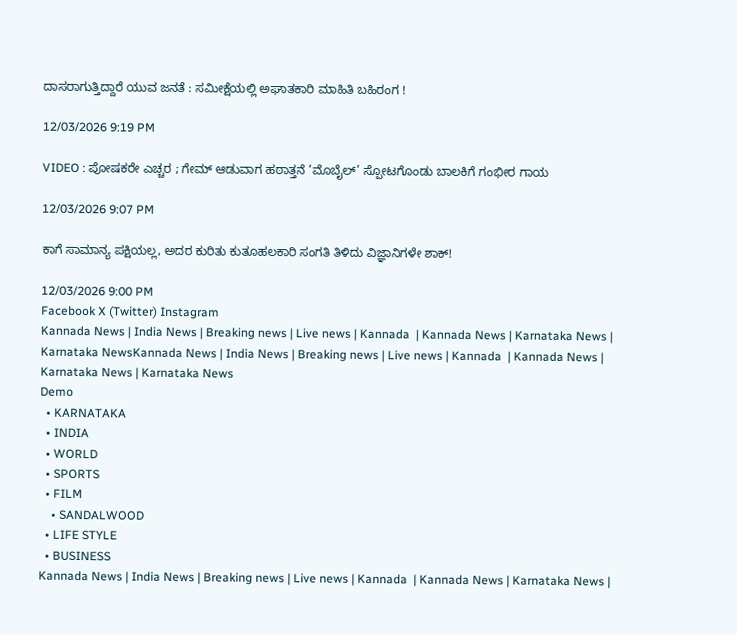ದಾಸರಾಗುತ್ತಿದ್ದಾರೆ ಯುವ ಜನತೆ : ಸಮೀಕ್ಷೆಯಲ್ಲಿ ಅಘಾತಕಾರಿ ಮಾಹಿತಿ ಬಹಿರಂಗ !

12/03/2026 9:19 PM

VIDEO : ಪೋಷಕರೇ ಎಚ್ಚರ ; ಗೇಮ್ ಆಡುವಾಗ ಹಠಾತ್ತನೆ ‘ಮೊಬೈಲ್’ ಸ್ಪೋಟಗೊಂಡು ಬಾಲಕಿಗೆ ಗಂಭೀರ ಗಾಯ

12/03/2026 9:07 PM

ಕಾಗೆ ಸಾಮಾನ್ಯ ಪಕ್ಷಿಯಲ್ಲ, ಅದರ ಕುರಿತು ಕುತೂಹಲಕಾರಿ ಸಂಗತಿ ತಿಳಿದು ವಿಜ್ಞಾನಿಗಳೇ ಶಾಕ್!

12/03/2026 9:00 PM
Facebook X (Twitter) Instagram
Kannada News | India News | Breaking news | Live news | Kannada  | Kannada News | Karnataka News | Karnataka NewsKannada News | India News | Breaking news | Live news | Kannada  | Kannada News | Karnataka News | Karnataka News
Demo
  • KARNATAKA
  • INDIA
  • WORLD
  • SPORTS
  • FILM
    • SANDALWOOD
  • LIFE STYLE
  • BUSINESS
Kannada News | India News | Breaking news | Live news | Kannada  | Kannada News | Karnataka News |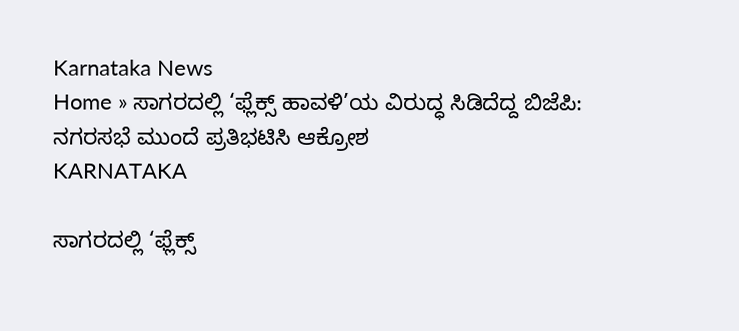Karnataka News
Home » ಸಾಗರದಲ್ಲಿ ‘ಫ್ಲೆಕ್ಸ್ ಹಾವಳಿ’ಯ ವಿರುದ್ಧ ಸಿಡಿದೆದ್ದ ಬಿಜೆಪಿ: ನಗರಸಭೆ ಮುಂದೆ ಪ್ರತಿಭಟಿಸಿ ಆಕ್ರೋಶ
KARNATAKA

ಸಾಗರದಲ್ಲಿ ‘ಫ್ಲೆಕ್ಸ್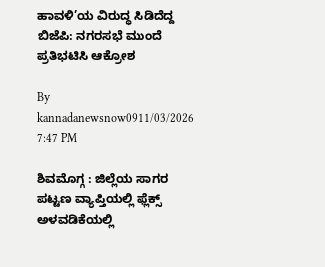ಹಾವಳಿ’ಯ ವಿರುದ್ಧ ಸಿಡಿದೆದ್ದ ಬಿಜೆಪಿ: ನಗರಸಭೆ ಮುಂದೆ ಪ್ರತಿಭಟಿಸಿ ಆಕ್ರೋಶ

By kannadanewsnow0911/03/2026 7:47 PM

ಶಿವಮೊಗ್ಗ : ಜಿಲ್ಲೆಯ ಸಾಗರ ಪಟ್ಟಣ ವ್ಯಾಪ್ತಿಯಲ್ಲಿ ಫ್ಲೆಕ್ಸ್ ಅಳವಡಿಕೆಯಲ್ಲಿ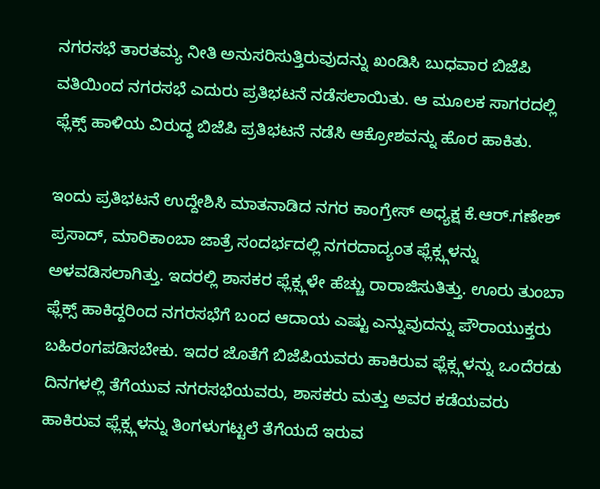ನಗರಸಭೆ ತಾರತಮ್ಯ ನೀತಿ ಅನುಸರಿಸುತ್ತಿರುವುದನ್ನು ಖಂಡಿಸಿ ಬುಧವಾರ ಬಿಜೆಪಿ ವತಿಯಿಂದ ನಗರಸಭೆ ಎದುರು ಪ್ರತಿಭಟನೆ ನಡೆಸಲಾಯಿತು. ಆ ಮೂಲಕ ಸಾಗರದಲ್ಲಿ ಫ್ಲೆಕ್ಸ್ ಹಾಳಿಯ ವಿರುದ್ಧ ಬಿಜೆಪಿ ಪ್ರತಿಭಟನೆ ನಡೆಸಿ ಆಕ್ರೋಶವನ್ನು ಹೊರ ಹಾಕಿತು.

ಇಂದು ಪ್ರತಿಭಟನೆ ಉದ್ದೇಶಿಸಿ ಮಾತನಾಡಿದ ನಗರ ಕಾಂಗ್ರೇಸ್ ಅಧ್ಯಕ್ಷ ಕೆ.ಆರ್.ಗಣೇಶ್ ಪ್ರಸಾದ್, ಮಾರಿಕಾಂಬಾ ಜಾತ್ರೆ ಸಂದರ್ಭದಲ್ಲಿ ನಗರದಾದ್ಯಂತ ಫ್ಲೆಕ್ಸ್ಗಳನ್ನು ಅಳವಡಿಸಲಾಗಿತ್ತು. ಇದರಲ್ಲಿ ಶಾಸಕರ ಫ್ಲೆಕ್ಸ್ಗಳೇ ಹೆಚ್ಚು ರಾರಾಜಿಸುತಿತ್ತು. ಊರು ತುಂಬಾ ಫ್ಲೆಕ್ಸ್ ಹಾಕಿದ್ದರಿಂದ ನಗರಸಭೆಗೆ ಬಂದ ಆದಾಯ ಎಷ್ಟು ಎನ್ನುವುದನ್ನು ಪೌರಾಯುಕ್ತರು ಬಹಿರಂಗಪಡಿಸಬೇಕು. ಇದರ ಜೊತೆಗೆ ಬಿಜೆಪಿಯವರು ಹಾಕಿರುವ ಫ್ಲೆಕ್ಸ್ಗಳನ್ನು ಒಂದೆರಡು ದಿನಗಳಲ್ಲಿ ತೆಗೆಯುವ ನಗರಸಭೆಯವರು, ಶಾಸಕರು ಮತ್ತು ಅವರ ಕಡೆಯವರು ಹಾಕಿರುವ ಫ್ಲೆಕ್ಸ್ಗಳನ್ನು ತಿಂಗಳುಗಟ್ಟಲೆ ತೆಗೆಯದೆ ಇರುವ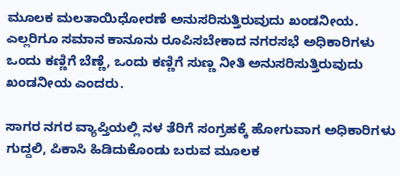ಮೂಲಕ ಮಲತಾಯಿಧೋರಣೆ ಅನುಸರಿಸುತ್ತಿರುವುದು ಖಂಡನೀಯ. ಎಲ್ಲರಿಗೂ ಸಮಾನ ಕಾನೂನು ರೂಪಿಸಬೇಕಾದ ನಗರಸಭೆ ಅಧಿಕಾರಿಗಳು ಒಂದು ಕಣ್ಣಿಗೆ ಬೆಣ್ಣೆ, ಒಂದು ಕಣ್ಣಿಗೆ ಸುಣ್ಣ ನೀತಿ ಅನುಸರಿಸುತ್ತಿರುವುದು ಖಂಡನೀಯ ಎಂದರು.

ಸಾಗರ ನಗರ ವ್ಯಾಪ್ತಿಯಲ್ಲಿ ನಳ ತೆರಿಗೆ ಸಂಗ್ರಹಕ್ಕೆ ಹೋಗುವಾಗ ಅಧಿಕಾರಿಗಳು ಗುದ್ದಲಿ, ಪಿಕಾಸಿ ಹಿಡಿದುಕೊಂಡು ಬರುವ ಮೂಲಕ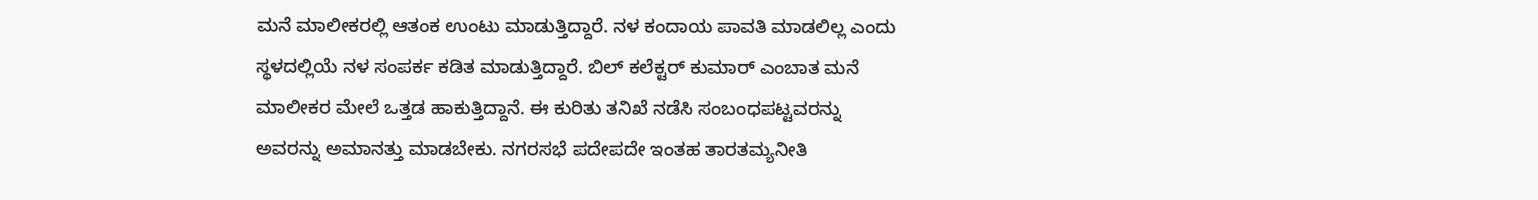ಮನೆ ಮಾಲೀಕರಲ್ಲಿ ಆತಂಕ ಉಂಟು ಮಾಡುತ್ತಿದ್ದಾರೆ. ನಳ ಕಂದಾಯ ಪಾವತಿ ಮಾಡಲಿಲ್ಲ ಎಂದು ಸ್ಥಳದಲ್ಲಿಯೆ ನಳ ಸಂಪರ್ಕ ಕಡಿತ ಮಾಡುತ್ತಿದ್ದಾರೆ. ಬಿಲ್ ಕಲೆಕ್ಟರ್ ಕುಮಾರ್ ಎಂಬಾತ ಮನೆ ಮಾಲೀಕರ ಮೇಲೆ ಒತ್ತಡ ಹಾಕುತ್ತಿದ್ದಾನೆ. ಈ ಕುರಿತು ತನಿಖೆ ನಡೆಸಿ ಸಂಬಂಧಪಟ್ಟವರನ್ನು ಅವರನ್ನು ಅಮಾನತ್ತು ಮಾಡಬೇಕು. ನಗರಸಭೆ ಪದೇಪದೇ ಇಂತಹ ತಾರತಮ್ಯನೀತಿ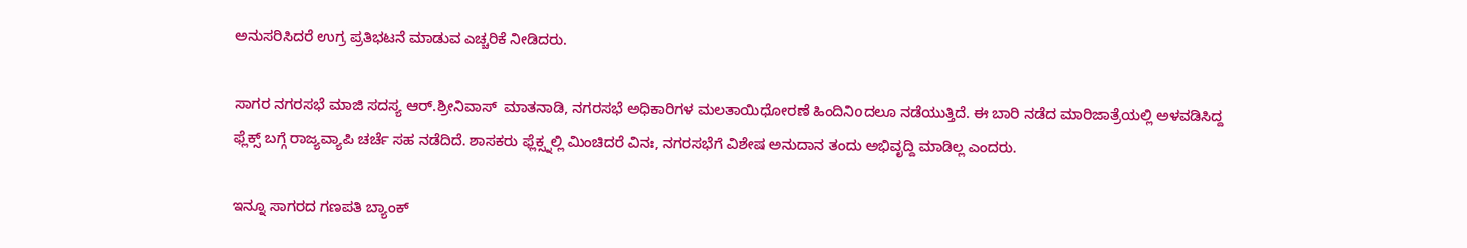ಅನುಸರಿಸಿದರೆ ಉಗ್ರ ಪ್ರತಿಭಟನೆ ಮಾಡುವ ಎಚ್ಚರಿಕೆ ನೀಡಿದರು.

ಸಾಗರ ನಗರಸಭೆ ಮಾಜಿ ಸದಸ್ಯ ಆರ್.ಶ್ರೀನಿವಾಸ್  ಮಾತನಾಡಿ, ನಗರಸಭೆ ಅಧಿಕಾರಿಗಳ ಮಲತಾಯಿಧೋರಣೆ ಹಿಂದಿನಿoದಲೂ ನಡೆಯುತ್ತಿದೆ. ಈ ಬಾರಿ ನಡೆದ ಮಾರಿಜಾತ್ರೆಯಲ್ಲಿ ಅಳವಡಿಸಿದ್ದ ಫ್ಲೆಕ್ಸ್ ಬಗ್ಗೆ ರಾಜ್ಯವ್ಯಾಪಿ ಚರ್ಚೆ ಸಹ ನಡೆದಿದೆ. ಶಾಸಕರು ಫ್ಲೆಕ್ಸ್ನಲ್ಲಿ ಮಿಂಚಿದರೆ ವಿನಃ, ನಗರಸಭೆಗೆ ವಿಶೇಷ ಅನುದಾನ ತಂದು ಅಭಿವೃದ್ದಿ ಮಾಡಿಲ್ಲ ಎಂದರು.

ಇನ್ನೂ ಸಾಗರದ ಗಣಪತಿ ಬ್ಯಾಂಕ್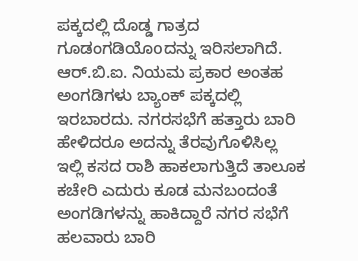ಪಕ್ಕದಲ್ಲಿ ದೊಡ್ಡ ಗಾತ್ರದ ಗೂಡಂಗಡಿಯೊoದನ್ನು ಇರಿಸಲಾಗಿದೆ. ಆರ್.ಬಿ.ಐ. ನಿಯಮ ಪ್ರಕಾರ ಅಂತಹ ಅಂಗಡಿಗಳು ಬ್ಯಾಂಕ್ ಪಕ್ಕದಲ್ಲಿ ಇರಬಾರದು. ನಗರಸಭೆಗೆ ಹತ್ತಾರು ಬಾರಿ ಹೇಳಿದರೂ ಅದನ್ನು ತೆರವುಗೊಳಿಸಿಲ್ಲ ಇಲ್ಲಿ ಕಸದ ರಾಶಿ ಹಾಕಲಾಗುತ್ತಿದೆ ತಾಲೂಕ ಕಚೇರಿ ಎದುರು ಕೂಡ ಮನಬಂದಂತೆ ಅಂಗಡಿಗಳನ್ನು ಹಾಕಿದ್ದಾರೆ ನಗರ ಸಭೆಗೆ ಹಲವಾರು ಬಾರಿ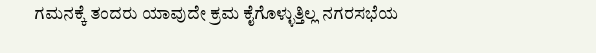ಗಮನಕ್ಕೆ ತಂದರು ಯಾವುದೇ ಕ್ರಮ ಕೈಗೊಳ್ಳುತ್ತಿಲ್ಲ ನಗರಸಭೆಯ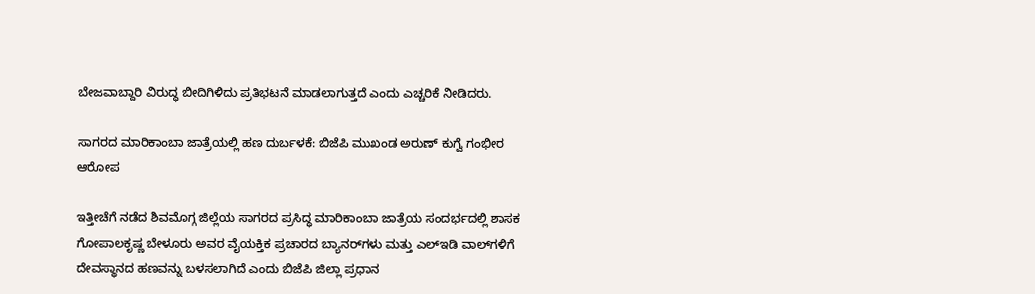ಬೇಜವಾಬ್ದಾರಿ ವಿರುದ್ಧ ಬೀದಿಗಿಳಿದು ಪ್ರತಿಭಟನೆ ಮಾಡಲಾಗುತ್ತದೆ ಎಂದು ಎಚ್ಚರಿಕೆ ನೀಡಿದರು.

ಸಾಗರದ ಮಾರಿಕಾಂಬಾ ಜಾತ್ರೆಯಲ್ಲಿ ಹಣ ದುರ್ಬಳಕೆ: ಬಿಜೆಪಿ ಮುಖಂಡ ಅರುಣ್ ಕುಗ್ವೆ ಗಂಭೀರ ಆರೋಪ

ಇತ್ತೀಚೆಗೆ ನಡೆದ ಶಿವಮೊಗ್ಗ ಜಿಲ್ಲೆಯ ಸಾಗರದ ಪ್ರಸಿದ್ಧ ಮಾರಿಕಾಂಬಾ ಜಾತ್ರೆಯ ಸಂದರ್ಭದಲ್ಲಿ ಶಾಸಕ ಗೋಪಾಲಕೃಷ್ಣ ಬೇಳೂರು ಅವರ ವೈಯಕ್ತಿಕ ಪ್ರಚಾರದ ಬ್ಯಾನರ್‌ಗಳು ಮತ್ತು ಎಲ್‌ಇಡಿ ವಾಲ್‌ಗಳಿಗೆ ದೇವಸ್ಥಾನದ ಹಣವನ್ನು ಬಳಸಲಾಗಿದೆ ಎಂದು ಬಿಜೆಪಿ ಜಿಲ್ಲಾ ಪ್ರಧಾನ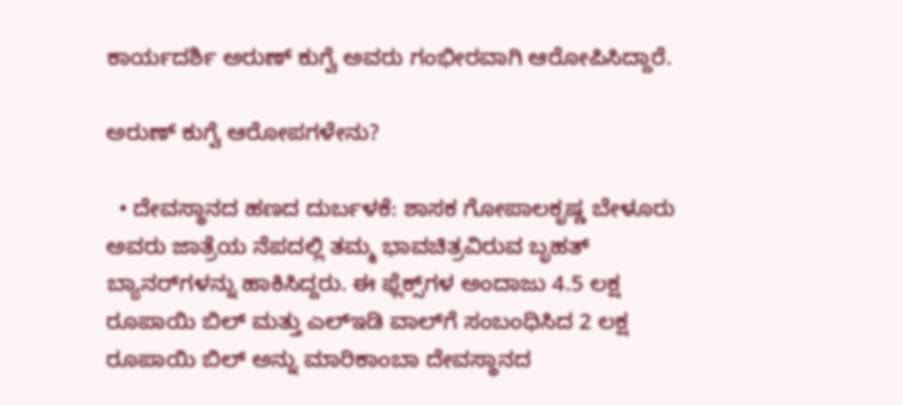ಕಾರ್ಯದರ್ಶಿ ಅರುಣ್ ಕುಗ್ವೆ ಅವರು ಗಂಭೀರವಾಗಿ ಆರೋಪಿಸಿದ್ದಾರೆ.

ಅರುಣ್ ಕುಗ್ವೆ ಆರೋಪಗಳೇನು?

  • ದೇವಸ್ಥಾನದ ಹಣದ ದುರ್ಬಳಕೆ: ಶಾಸಕ ಗೋಪಾಲಕೃಷ್ಣ ಬೇಳೂರು ಅವರು ಜಾತ್ರೆಯ ನೆಪದಲ್ಲಿ ತಮ್ಮ ಭಾವಚಿತ್ರವಿರುವ ಬೃಹತ್ ಬ್ಯಾನರ್‌ಗಳನ್ನು ಹಾಕಿಸಿದ್ದರು. ಈ ಫ್ಲೆಕ್ಸ್‌ಗಳ ಅಂದಾಜು 4.5 ಲಕ್ಷ ರೂಪಾಯಿ ಬಿಲ್ ಮತ್ತು ಎಲ್‌ಇಡಿ ವಾಲ್‌ಗೆ ಸಂಬಂಧಿಸಿದ 2 ಲಕ್ಷ ರೂಪಾಯಿ ಬಿಲ್ ಅನ್ನು ಮಾರಿಕಾಂಬಾ ದೇವಸ್ಥಾನದ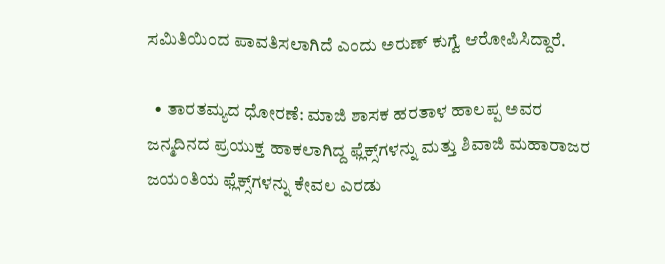ಸಮಿತಿಯಿಂದ ಪಾವತಿಸಲಾಗಿದೆ ಎಂದು ಅರುಣ್ ಕುಗ್ವೆ ಆರೋಪಿಸಿದ್ದಾರೆ.

  • ತಾರತಮ್ಯದ ಧೋರಣೆ: ಮಾಜಿ ಶಾಸಕ ಹರತಾಳ ಹಾಲಪ್ಪ ಅವರ ಜನ್ಮದಿನದ ಪ್ರಯುಕ್ತ ಹಾಕಲಾಗಿದ್ದ ಫ್ಲೆಕ್ಸ್‌ಗಳನ್ನು ಮತ್ತು ಶಿವಾಜಿ ಮಹಾರಾಜರ ಜಯಂತಿಯ ಫ್ಲೆಕ್ಸ್‌ಗಳನ್ನು ಕೇವಲ ಎರಡು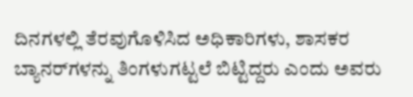ದಿನಗಳಲ್ಲಿ ತೆರವುಗೊಳಿಸಿದ ಅಧಿಕಾರಿಗಳು, ಶಾಸಕರ ಬ್ಯಾನರ್‌ಗಳನ್ನು ತಿಂಗಳುಗಟ್ಟಲೆ ಬಿಟ್ಟಿದ್ದರು ಎಂದು ಅವರು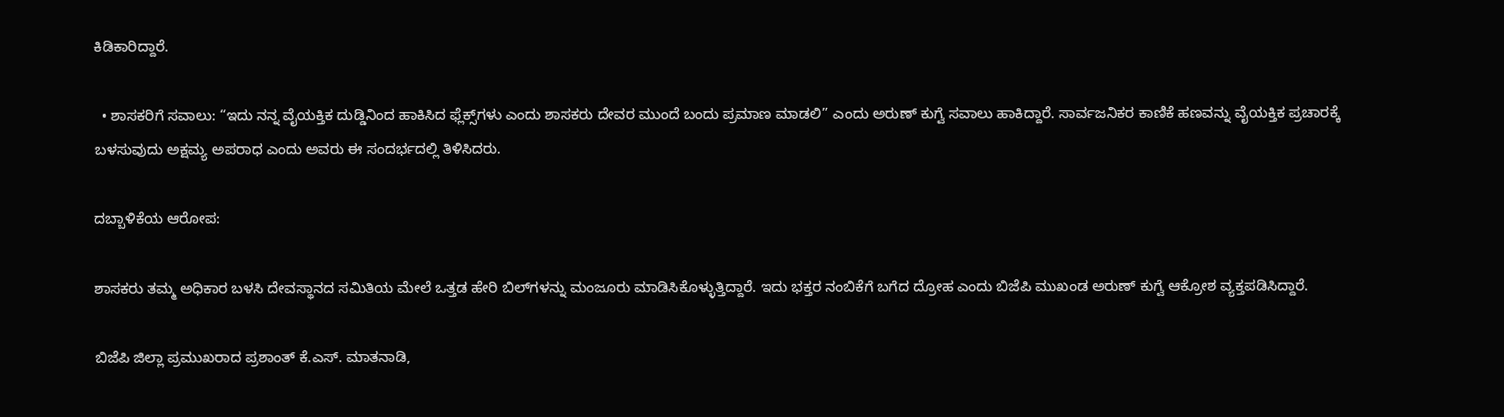ಕಿಡಿಕಾರಿದ್ದಾರೆ.

  • ಶಾಸಕರಿಗೆ ಸವಾಲು: “ಇದು ನನ್ನ ವೈಯಕ್ತಿಕ ದುಡ್ಡಿನಿಂದ ಹಾಕಿಸಿದ ಫ್ಲೆಕ್ಸ್‌ಗಳು ಎಂದು ಶಾಸಕರು ದೇವರ ಮುಂದೆ ಬಂದು ಪ್ರಮಾಣ ಮಾಡಲಿ” ಎಂದು ಅರುಣ್ ಕುಗ್ವೆ ಸವಾಲು ಹಾಕಿದ್ದಾರೆ. ಸಾರ್ವಜನಿಕರ ಕಾಣಿಕೆ ಹಣವನ್ನು ವೈಯಕ್ತಿಕ ಪ್ರಚಾರಕ್ಕೆ ಬಳಸುವುದು ಅಕ್ಷಮ್ಯ ಅಪರಾಧ ಎಂದು ಅವರು ಈ ಸಂದರ್ಭದಲ್ಲಿ ತಿಳಿಸಿದರು.

ದಬ್ಬಾಳಿಕೆಯ ಆರೋಪ:

ಶಾಸಕರು ತಮ್ಮ ಅಧಿಕಾರ ಬಳಸಿ ದೇವಸ್ಥಾನದ ಸಮಿತಿಯ ಮೇಲೆ ಒತ್ತಡ ಹೇರಿ ಬಿಲ್‌ಗಳನ್ನು ಮಂಜೂರು ಮಾಡಿಸಿಕೊಳ್ಳುತ್ತಿದ್ದಾರೆ. ಇದು ಭಕ್ತರ ನಂಬಿಕೆಗೆ ಬಗೆದ ದ್ರೋಹ ಎಂದು ಬಿಜೆಪಿ ಮುಖಂಡ ಅರುಣ್ ಕುಗ್ವೆ ಆಕ್ರೋಶ ವ್ಯಕ್ತಪಡಿಸಿದ್ದಾರೆ.

ಬಿಜೆಪಿ ಜಿಲ್ಲಾ ಪ್ರಮುಖರಾದ ಪ್ರಶಾಂತ್ ಕೆ.ಎಸ್. ಮಾತನಾಡಿ,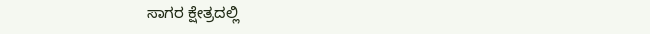ಸಾಗರ ಕ್ಷೇತ್ರದಲ್ಲಿ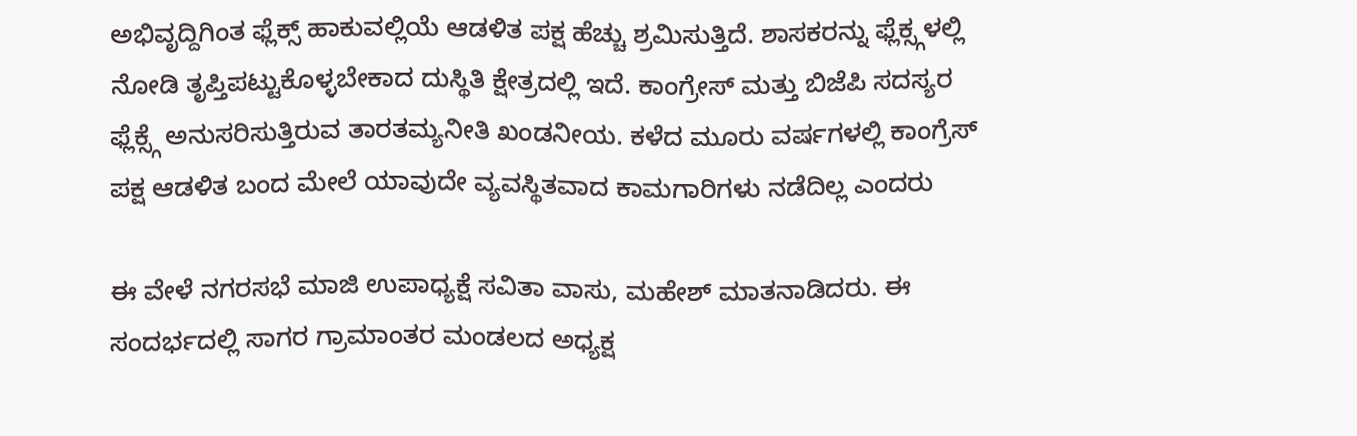ಅಭಿವೃದ್ದಿಗಿಂತ ಫ್ಲೆಕ್ಸ್ ಹಾಕುವಲ್ಲಿಯೆ ಆಡಳಿತ ಪಕ್ಷ ಹೆಚ್ಚು ಶ್ರಮಿಸುತ್ತಿದೆ. ಶಾಸಕರನ್ನು ಫ್ಲೆಕ್ಸ್ಗಳಲ್ಲಿ ನೋಡಿ ತೃಪ್ತಿಪಟ್ಟುಕೊಳ್ಳಬೇಕಾದ ದುಸ್ಥಿತಿ ಕ್ಷೇತ್ರದಲ್ಲಿ ಇದೆ. ಕಾಂಗ್ರೇಸ್ ಮತ್ತು ಬಿಜೆಪಿ ಸದಸ್ಯರ ಫ್ಲೆಕ್ಸ್ಗೆ ಅನುಸರಿಸುತ್ತಿರುವ ತಾರತಮ್ಯನೀತಿ ಖಂಡನೀಯ. ಕಳೆದ ಮೂರು ವರ್ಷಗಳಲ್ಲಿ ಕಾಂಗ್ರೆಸ್ ಪಕ್ಷ ಆಡಳಿತ ಬಂದ ಮೇಲೆ ಯಾವುದೇ ವ್ಯವಸ್ಥಿತವಾದ ಕಾಮಗಾರಿಗಳು ನಡೆದಿಲ್ಲ ಎಂದರು

ಈ ವೇಳೆ ನಗರಸಭೆ ಮಾಜಿ ಉಪಾಧ್ಯಕ್ಷೆ ಸವಿತಾ ವಾಸು, ಮಹೇಶ್ ಮಾತನಾಡಿದರು. ಈ ಸಂದರ್ಭದಲ್ಲಿ ಸಾಗರ ಗ್ರಾಮಾಂತರ ಮಂಡಲದ ಅಧ್ಯಕ್ಷ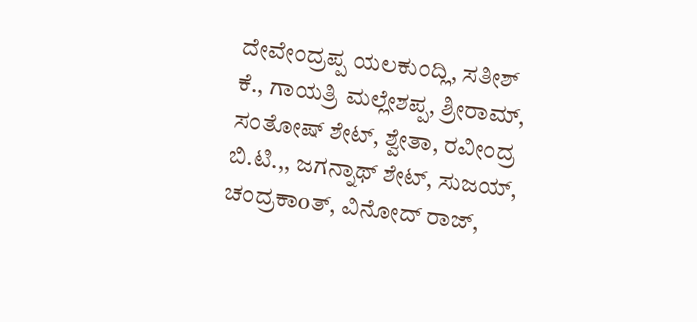ದೇವೇಂದ್ರಪ್ಪ ಯಲಕುಂದ್ಲಿ, ಸತೀಶ್ ಕೆ., ಗಾಯತ್ರಿ ಮಲ್ಲೇಶಪ್ಪ, ಶ್ರೀರಾಮ್, ಸಂತೋಷ್ ಶೇಟ್, ಶ್ವೇತಾ, ರವೀಂದ್ರ ಬಿ.ಟಿ.,, ಜಗನ್ನಾಥ್ ಶೇಟ್, ಸುಜಯ್, ಚಂದ್ರಕಾoತ್, ವಿನೋದ್ ರಾಜ್,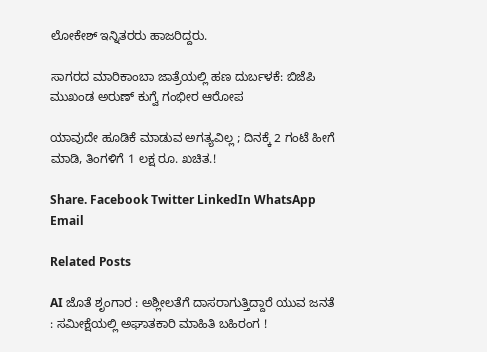ಲೋಕೇಶ್ ಇನ್ನಿತರರು ಹಾಜರಿದ್ದರು.

ಸಾಗರದ ಮಾರಿಕಾಂಬಾ ಜಾತ್ರೆಯಲ್ಲಿ ಹಣ ದುರ್ಬಳಕೆ: ಬಿಜೆಪಿ ಮುಖಂಡ ಅರುಣ್ ಕುಗ್ವೆ ಗಂಭೀರ ಆರೋಪ

ಯಾವುದೇ ಹೂಡಿಕೆ ಮಾಡುವ ಅಗತ್ಯವಿಲ್ಲ ; ದಿನಕ್ಕೆ 2 ಗಂಟೆ ಹೀಗೆ ಮಾಡಿ, ತಿಂಗಳಿಗೆ 1 ಲಕ್ಷ ರೂ. ಖಚಿತ.!

Share. Facebook Twitter LinkedIn WhatsApp Email

Related Posts

AI ಜೊತೆ ಶೃಂಗಾರ : ಅಶ್ಲೀಲತೆಗೆ ದಾಸರಾಗುತ್ತಿದ್ದಾರೆ ಯುವ ಜನತೆ : ಸಮೀಕ್ಷೆಯಲ್ಲಿ ಅಘಾತಕಾರಿ ಮಾಹಿತಿ ಬಹಿರಂಗ !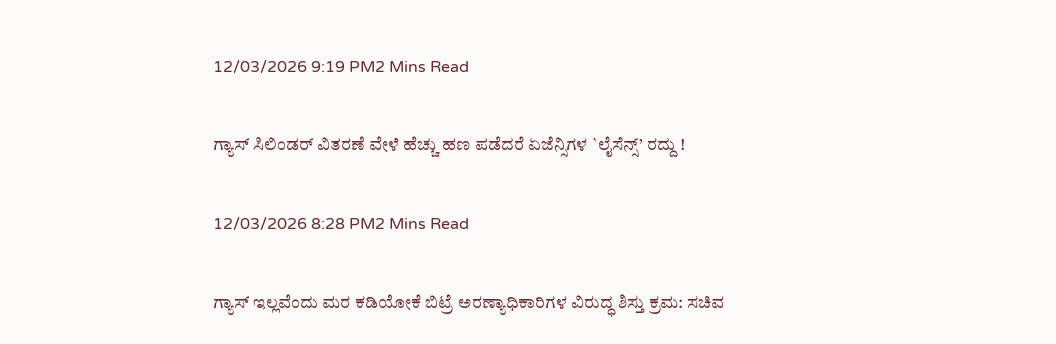12/03/2026 9:19 PM2 Mins Read

ಗ್ಯಾಸ್ ಸಿಲಿಂಡರ್ ವಿತರಣೆ ವೇಳೆ ಹೆಚ್ಚು ಹಣ ಪಡೆದರೆ ಏಜೆನ್ಸಿಗಳ `ಲೈಸೆನ್ಸ್’ ರದ್ದು !

12/03/2026 8:28 PM2 Mins Read

ಗ್ಯಾಸ್ ಇಲ್ಲವೆಂದು ಮರ ಕಡಿಯೋಕೆ ಬಿಟ್ರೆ ಅರಣ್ಯಾಧಿಕಾರಿಗಳ ವಿರುದ್ಧ ಶಿಸ್ತು ಕ್ರಮ: ಸಚಿವ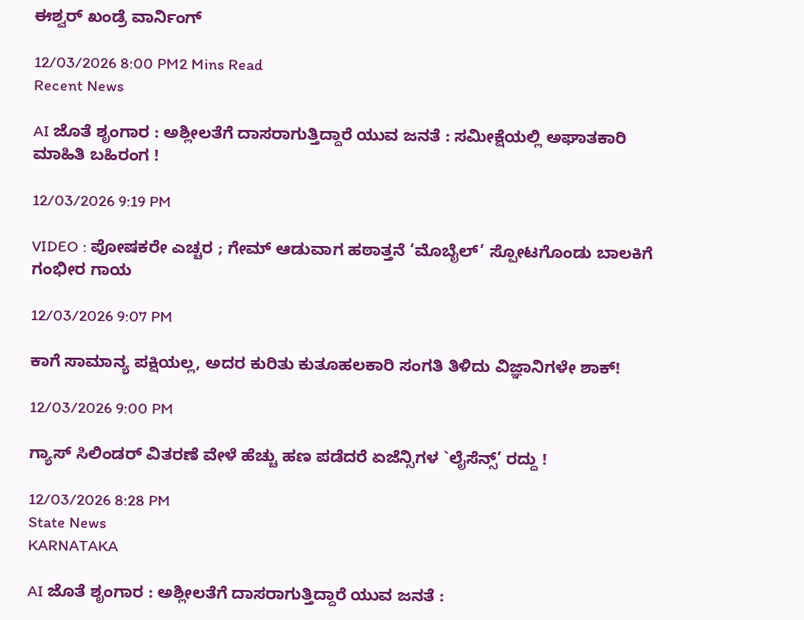ಈಶ್ವರ್ ಖಂಡ್ರೆ ವಾರ್ನಿಂಗ್

12/03/2026 8:00 PM2 Mins Read
Recent News

AI ಜೊತೆ ಶೃಂಗಾರ : ಅಶ್ಲೀಲತೆಗೆ ದಾಸರಾಗುತ್ತಿದ್ದಾರೆ ಯುವ ಜನತೆ : ಸಮೀಕ್ಷೆಯಲ್ಲಿ ಅಘಾತಕಾರಿ ಮಾಹಿತಿ ಬಹಿರಂಗ !

12/03/2026 9:19 PM

VIDEO : ಪೋಷಕರೇ ಎಚ್ಚರ ; ಗೇಮ್ ಆಡುವಾಗ ಹಠಾತ್ತನೆ ‘ಮೊಬೈಲ್’ ಸ್ಪೋಟಗೊಂಡು ಬಾಲಕಿಗೆ ಗಂಭೀರ ಗಾಯ

12/03/2026 9:07 PM

ಕಾಗೆ ಸಾಮಾನ್ಯ ಪಕ್ಷಿಯಲ್ಲ, ಅದರ ಕುರಿತು ಕುತೂಹಲಕಾರಿ ಸಂಗತಿ ತಿಳಿದು ವಿಜ್ಞಾನಿಗಳೇ ಶಾಕ್!

12/03/2026 9:00 PM

ಗ್ಯಾಸ್ ಸಿಲಿಂಡರ್ ವಿತರಣೆ ವೇಳೆ ಹೆಚ್ಚು ಹಣ ಪಡೆದರೆ ಏಜೆನ್ಸಿಗಳ `ಲೈಸೆನ್ಸ್’ ರದ್ದು !

12/03/2026 8:28 PM
State News
KARNATAKA

AI ಜೊತೆ ಶೃಂಗಾರ : ಅಶ್ಲೀಲತೆಗೆ ದಾಸರಾಗುತ್ತಿದ್ದಾರೆ ಯುವ ಜನತೆ :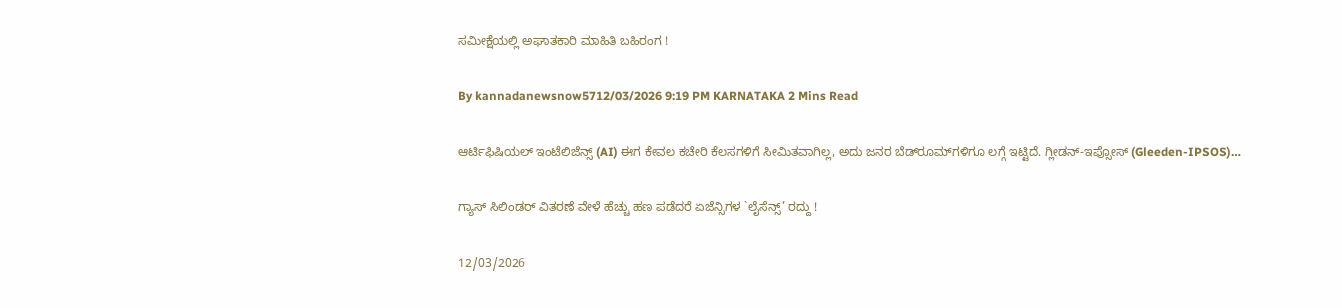ಸಮೀಕ್ಷೆಯಲ್ಲಿ ಅಘಾತಕಾರಿ ಮಾಹಿತಿ ಬಹಿರಂಗ !

By kannadanewsnow5712/03/2026 9:19 PM KARNATAKA 2 Mins Read

ಆರ್ಟಿಫಿಷಿಯಲ್ ಇಂಟೆಲಿಜೆನ್ಸ್ (AI) ಈಗ ಕೇವಲ ಕಚೇರಿ ಕೆಲಸಗಳಿಗೆ ಸೀಮಿತವಾಗಿಲ್ಲ, ಅದು ಜನರ ಬೆಡ್‌ರೂಮ್‌ಗಳಿಗೂ ಲಗ್ಗೆ ಇಟ್ಟಿದೆ. ಗ್ಲೀಡನ್-ಇಪ್ಸೋಸ್ (Gleeden-IPSOS)…

ಗ್ಯಾಸ್ ಸಿಲಿಂಡರ್ ವಿತರಣೆ ವೇಳೆ ಹೆಚ್ಚು ಹಣ ಪಡೆದರೆ ಏಜೆನ್ಸಿಗಳ `ಲೈಸೆನ್ಸ್’ ರದ್ದು !

12/03/2026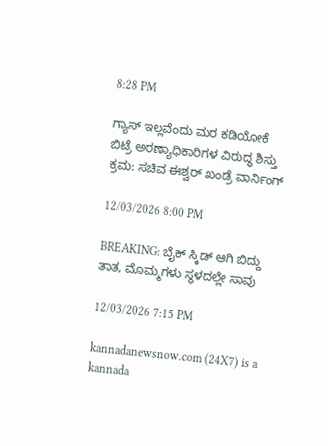8:28 PM

ಗ್ಯಾಸ್ ಇಲ್ಲವೆಂದು ಮರ ಕಡಿಯೋಕೆ ಬಿಟ್ರೆ ಅರಣ್ಯಾಧಿಕಾರಿಗಳ ವಿರುದ್ಧ ಶಿಸ್ತು ಕ್ರಮ: ಸಚಿವ ಈಶ್ವರ್ ಖಂಡ್ರೆ ವಾರ್ನಿಂಗ್

12/03/2026 8:00 PM

BREAKING: ಬೈಕ್ ಸ್ಕಿಡ್ ಆಗಿ ಬಿದ್ದು ತಾತ, ಮೊಮ್ಮಗಳು ಸ್ಥಳದಲ್ಲೇ ಸಾವು

12/03/2026 7:15 PM

kannadanewsnow.com (24X7) is a kannada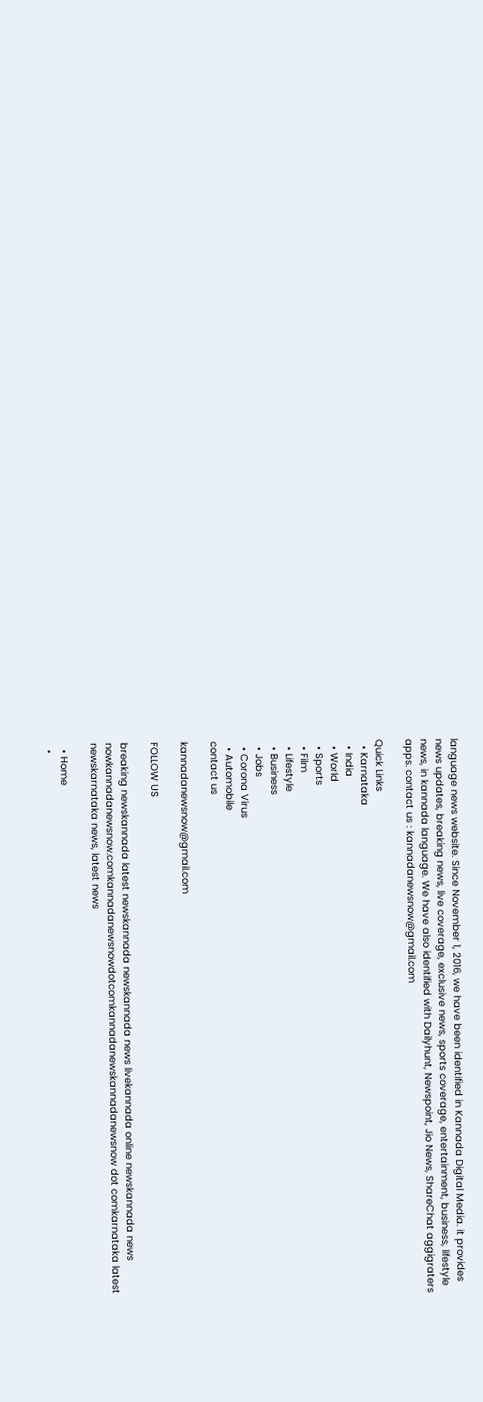language news website. Since November 1, 2016, we have been identified in Kannada Digital Media. it provides news updates, breaking news, live coverage, exclusive news, sports coverage, entertainment, business, lifestyle news, in kannada language. We have also identified with Dailyhunt, Newspoint, Jio News, ShareChat aggigraters apps. contact us : kannadanewsnow@gmail.com

Quick Links
  • Karnataka
  • India
  • World
  • Sports
  • Film
  • Lifestyle
  • Business
  • Jobs
  • Corona Virus
  • Automobile
contact us

kannadanewsnow@gmail.com

FOLLOW US

breaking newskannada latest newskannada newskannada news livekannada online newskannada news nowkannadanewsnow.comkannadanewsnowdotcomkannadanewskannadanewsnow dot comkarnataka latest newskarnataka news, latest news

  • Home
  •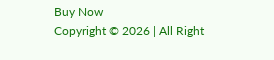Buy Now
Copyright © 2026 | All Right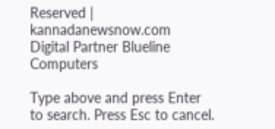Reserved | kannadanewsnow.com
Digital Partner Blueline Computers

Type above and press Enter to search. Press Esc to cancel.